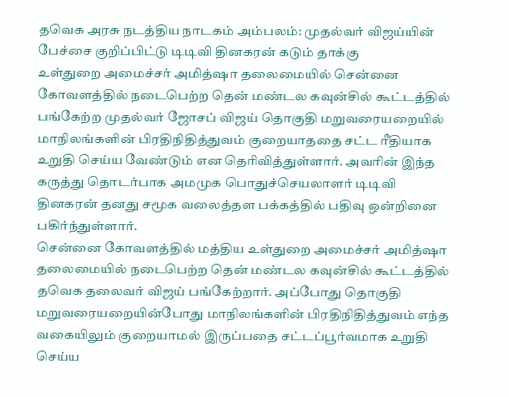தவெக அரசு நடத்திய நாடகம் அம்பலம்: முதல்வர் விஜய்யின் பேச்சை குறிப்பிட்டு டிடிவி தினகரன் கடும் தாக்கு
உள்துறை அமைச்சர் அமித்ஷா தலைமையில் சென்னை கோவளத்தில் நடைபெற்ற தென் மண்டல கவுன்சில் கூட்டத்தில் பங்கேற்ற முதல்வர் ஜோசப் விஜய் தொகுதி மறுவரையறையில் மாநிலங்களின் பிரதிநிதித்துவம் குறையாததை சட்ட ரீதியாக உறுதி செய்ய வேண்டும் என தெரிவித்துள்ளார். அவரின் இந்த கருத்து தொடர்பாக அமமுக பொதுச்செயலாளர் டிடிவி தினகரன் தனது சமூக வலைத்தள பக்கத்தில் பதிவு ஒன்றினை பகிர்ந்துள்ளார்.
சென்னை கோவளத்தில் மத்திய உள்துறை அமைச்சர் அமித்ஷா தலைமையில் நடைபெற்ற தென் மண்டல கவுன்சில் கூட்டத்தில் தவெக தலைவர் விஜய் பங்கேற்றார். அப்போது தொகுதி மறுவரையறையின்போது மாநிலங்களின் பிரதிநிதித்துவம் எந்த வகையிலும் குறையாமல் இருப்பதை சட்டப்பூர்வமாக உறுதி செய்ய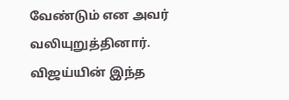வேண்டும் என அவர் வலியுறுத்தினார்.
விஜய்யின் இந்த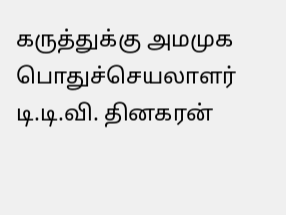கருத்துக்கு அமமுக பொதுச்செயலாளர் டி.டி.வி. தினகரன்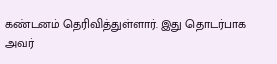கண்டனம் தெரிவித்துள்ளார். இது தொடர்பாக அவர்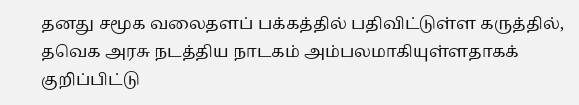தனது சமூக வலைதளப் பக்கத்தில் பதிவிட்டுள்ள கருத்தில், தவெக அரசு நடத்திய நாடகம் அம்பலமாகியுள்ளதாகக் குறிப்பிட்டு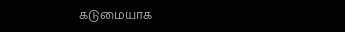கடுமையாக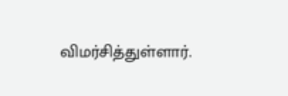விமர்சித்துள்ளார்.